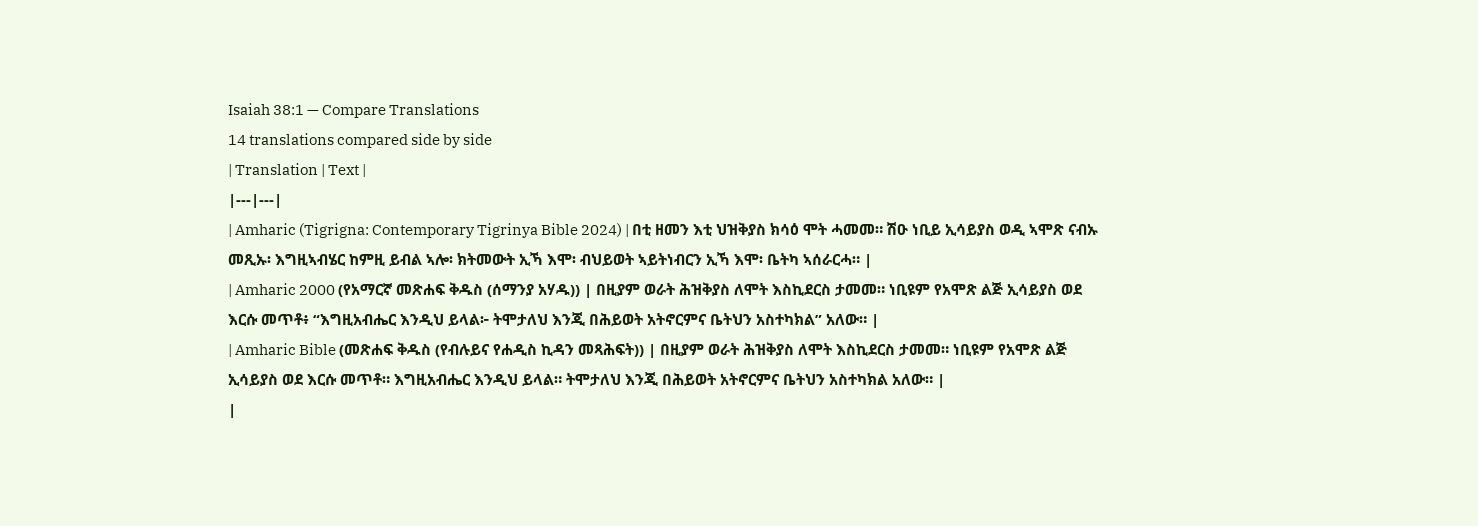Isaiah 38:1 — Compare Translations
14 translations compared side by side
| Translation | Text |
|---|---|
| Amharic (Tigrigna: Contemporary Tigrinya Bible 2024) | በቲ ዘመን እቲ ህዝቅያስ ክሳዕ ሞት ሓመመ። ሽዑ ነቢይ ኢሳይያስ ወዲ ኣሞጽ ናብኡ መጺኡ፡ እግዚኣብሄር ከምዚ ይብል ኣሎ፡ ክትመውት ኢኻ እሞ፡ ብህይወት ኣይትነብርን ኢኻ እሞ፡ ቤትካ ኣሰራርሓ። |
| Amharic 2000 (የአማርኛ መጽሐፍ ቅዱስ (ሰማንያ አሃዱ)) | በዚያም ወራት ሕዝቅያስ ለሞት እስኪደርስ ታመመ። ነቢዩም የአሞጽ ልጅ ኢሳይያስ ወደ እርሱ መጥቶ፥ “እግዚአብሔር እንዲህ ይላል፦ ትሞታለህ እንጂ በሕይወት አትኖርምና ቤትህን አስተካክል” አለው። |
| Amharic Bible (መጽሐፍ ቅዱስ (የብሉይና የሐዲስ ኪዳን መጻሕፍት)) | በዚያም ወራት ሕዝቅያስ ለሞት እስኪደርስ ታመመ። ነቢዩም የአሞጽ ልጅ ኢሳይያስ ወደ እርሱ መጥቶ። እግዚአብሔር እንዲህ ይላል። ትሞታለህ እንጂ በሕይወት አትኖርምና ቤትህን አስተካክል አለው። |
|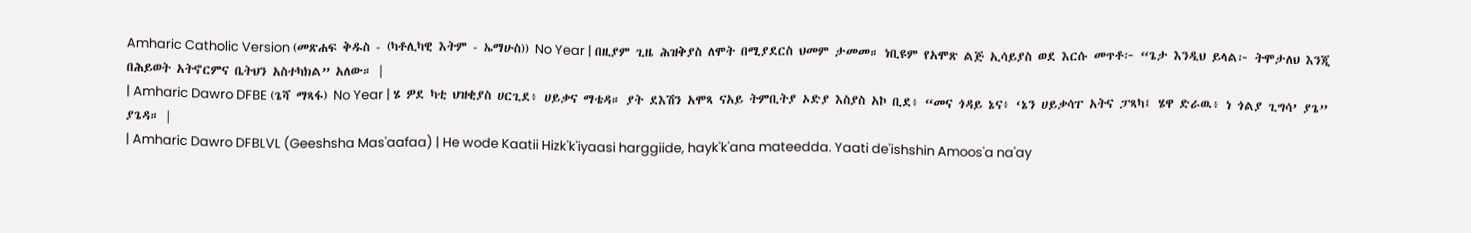Amharic Catholic Version (መጽሐፍ ቅዱስ - (ካቶሊካዊ እትም - ኤማሁስ)) No Year | በዚያም ጊዜ ሕዝቅያስ ለሞት በሚያደርስ ህመም ታመመ። ነቢዩም የአሞጽ ልጅ ኢሳይያስ ወደ እርሱ መጥቶ፦ “ጌታ እንዲህ ይላል፦ ትሞታለህ እንጂ በሕይወት አትኖርምና ቤትህን አስተካክል” አለው። |
| Amharic Dawro DFBE (ጌሻ ማጻፋ) No Year | ሄ ዎደ ካቲ ህዝቂያስ ሀርጊደ፥ ሀይቃና ማቴዳ። ያት ደእሽን አሞጻ ናአይ ትምቢትያ ኦድያ እስያስ አኮ ቢደ፥ “መና ጎዳይ ኔና፥ ‘ኔን ሀይቃሳፐ አትና ፓጻካ፤ ሄዋ ድራዉ፥ ነ ጎልያ ጊግሳ’ ያጌ” ያጌዳ። |
| Amharic Dawro DFBLVL (Geeshsha Mas'aafaa) | He wode Kaatii Hizk'k'iyaasi harggiide, hayk'k'ana mateedda. Yaati de'ishshin Amoos'a na'ay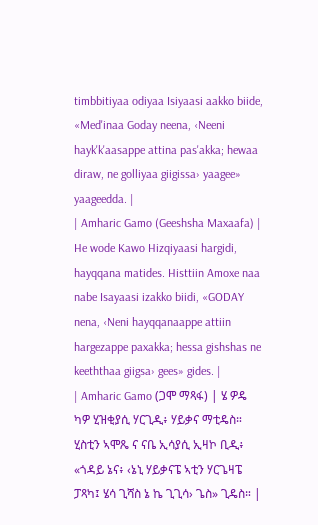timbbitiyaa odiyaa Isiyaasi aakko biide, «Med'inaa Goday neena, ‹Neeni hayk'k'aasappe attina pas'akka; hewaa diraw, ne golliyaa giigissa› yaagee» yaageedda. |
| Amharic Gamo (Geeshsha Maxaafa) | He wode Kawo Hizqiyaasi hargidi, hayqqana matides. Histtiin Amoxe naa nabe Isayaasi izakko biidi, «GODAY nena, ‹Neni hayqqanaappe attiin hargezappe paxakka; hessa gishshas ne keeththaa giigsa› gees» gides. |
| Amharic Gamo (ጋሞ ማጻፋ) | ሄ ዎዴ ካዎ ሂዝቂያሲ ሃርጊዲ፥ ሃይቃና ማቲዴስ። ሂስቲን ኣሞጼ ና ናቤ ኢሳያሲ ኢዛኮ ቢዲ፥ «ጎዳይ ኔና፥ ‹ኔኒ ሃይቃናፔ ኣቲን ሃርጌዛፔ ፓጻካ፤ ሄሳ ጊሻስ ኔ ኬ ጊጊሳ› ጌስ» ጊዴስ። |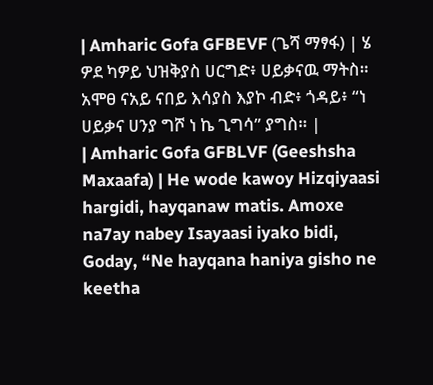| Amharic Gofa GFBEVF (ጌሻ ማፃፋ) | ሄ ዎደ ካዎይ ህዝቅያስ ሀርግድ፥ ሀይቃናዉ ማትስ። አሞፀ ናአይ ናበይ እሳያስ እያኮ ብድ፥ ጎዳይ፥ “ነ ሀይቃና ሀንያ ግሾ ነ ኬ ጊግሳ” ያግስ። |
| Amharic Gofa GFBLVF (Geeshsha Maxaafa) | He wode kawoy Hizqiyaasi hargidi, hayqanaw matis. Amoxe na7ay nabey Isayaasi iyako bidi, Goday, “Ne hayqana haniya gisho ne keetha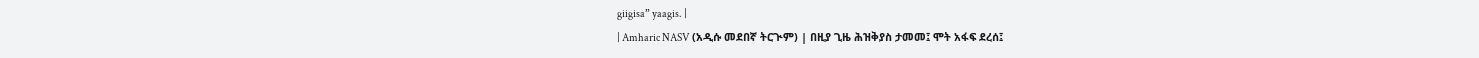giigisa” yaagis. |
| Amharic NASV (አዲሱ መደበኛ ትርጒም) | በዚያ ጊዜ ሕዝቅያስ ታመመ፤ ሞት አፋፍ ደረሰ፤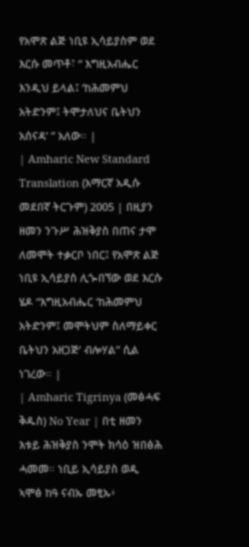የአሞጽ ልጅ ነቢዩ ኢሳይያስም ወደ እርሱ መጥቶ፣ “ እግዚአብሔር እንዲህ ይላል፤ ‘ከሕመምህ አትድንም፤ ትሞታለህና ቤትህን አሰናዳ’ ” አለው። |
| Amharic New Standard Translation (አማርኛ አዲሱ መደበኛ ትርጉም) 2005 | በዚያን ዘመን ንጉሥ ሕዝቅያስ በጠና ታሞ ለመሞት ተቃርቦ ነበር፤ የአሞጽ ልጅ ነቢዩ ኢሳይያስ ሊጐበኘው ወደ እርሱ ሄዶ “እግዚአብሔር ‘ከሕመምህ አትድንም፤ መሞትህም ስለማይቀር ቤትህን አዘጋጅ’ ብሎሃል” ሲል ነገረው። |
| Amharic Tigrinya (መፅሓፍ ቅዱስ) No Year | በቲ ዘመን እቱይ ሕዝቅያስ ንሞት ክሳዕ ዝበፅሕ ሓመመ። ነቢይ ኢሳይያስ ወዲ ኣሞፅ ከዓ ናብኡ መፂኡ፥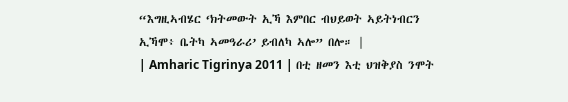“እግዚኣብሄር ‘ክትመውት ኢኻ እምበር ብህይወት ኣይትነብርን ኢኻሞ፥ ቤትካ ኣመዓራሪ’ ይብለካ ኣሎ” በሎ። |
| Amharic Tigrinya 2011 | በቲ ዘመን እቲ ህዝቅያስ ንሞት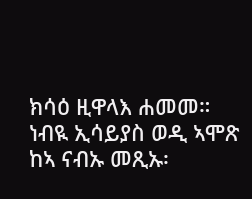ክሳዕ ዚዋላእ ሐመመ። ነብዪ ኢሳይያስ ወዲ ኣሞጽ ከኣ ናብኡ መጺኡ፡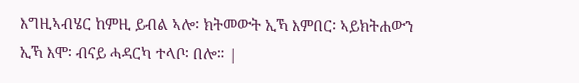እግዚኣብሄር ከምዚ ይብል ኣሎ፡ ክትመውት ኢኻ እምበር፡ ኣይክትሐውን ኢኻ እሞ፡ ብናይ ሓዳርካ ተላቦ፡ በሎ። |